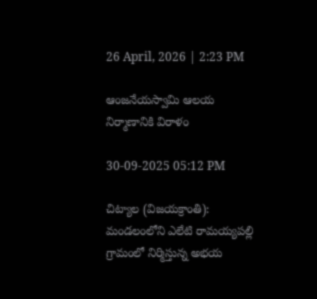26 April, 2026 | 2:23 PM

ఆంజనేయస్వామి ఆలయ నిర్మాణానికి విరాళం

30-09-2025 05:12 PM

చిట్యాల (విజయక్రాంతి): మండలంలోని ఎలేటి రామయ్యపల్లి గ్రామంలో నిర్మిస్తున్న అభయ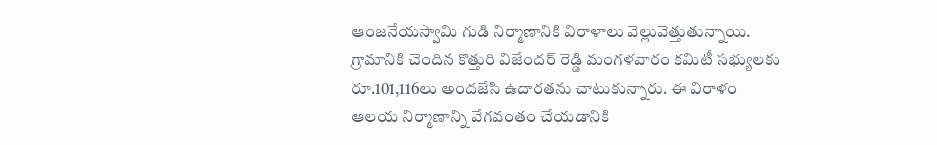ఆంజనేయస్వామి గుడి నిర్మాణానికి విరాళాలు వెల్లువెత్తుతున్నాయి. గ్రామానికి చెందిన కొత్తురి విజేందర్ రెడ్డి మంగళవారం కమిటీ సభ్యులకు రూ.101,116లు అందజేసి ఉదారతను చాటుకున్నారు. ఈ విరాళం ఆలయ నిర్మాణాన్ని వేగవంతం చేయడానికి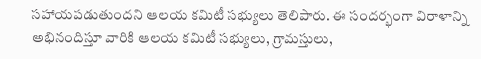సహాయపడుతుందని ఆలయ కమిటీ సభ్యులు తెలిపారు. ఈ సందర్భంగా విరాళాన్ని అభినందిస్తూ వారికి ఆలయ కమిటీ సభ్యులు, గ్రామస్తులు,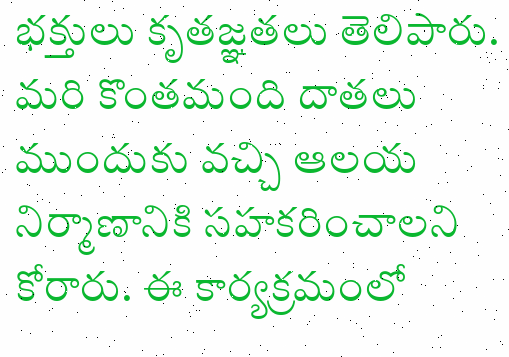భక్తులు కృతజ్ఞతలు తెలిపారు. మరి కొంతమంది దాతలు ముందుకు వచ్చి ఆలయ నిర్మాణానికి సహకరించాలని కోరారు. ఈ కార్యక్రమంలో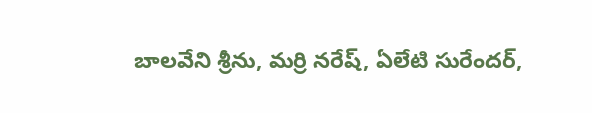బాలవేని శ్రీను, మర్రి నరేష్, ఏలేటి సురేందర్,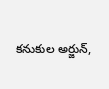కనుకుల అర్జున్,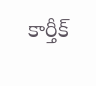కార్తీక్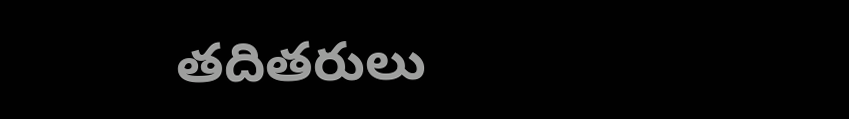తదితరులు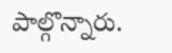పాల్గొన్నారు.